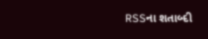RSSના શતાબ્દી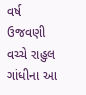વર્ષ ઉજવણી વચ્ચે રાહુલ ગાંધીના આ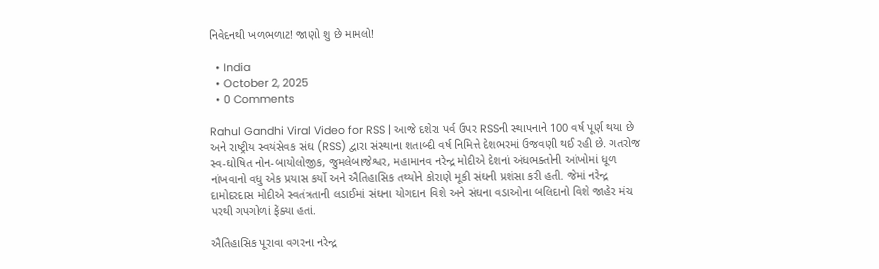નિવેદનથી ખળભળાટ! જાણો શુ છે મામલો!

  • India
  • October 2, 2025
  • 0 Comments

Rahul Gandhi Viral Video for RSS | આજે દશેરા પર્વ ઉપર RSSની સ્થાપનાને 100 વર્ષ પૂર્ણ થયા છે અને રાષ્ટ્રીય સ્વયંસેવક સંઘ (RSS) દ્વારા સંસ્થાના શતાબ્દી વર્ષ નિમિત્તે દેશભરમાં ઉજવણી થઈ રહી છે. ગતરોજ સ્વ-ઘોષિત નોન-બાયોલોજીક, જુમલેબાજેશ્વર, મહામાનવ નરેન્દ્ર મોદીએ દેશનાં અંધભક્તોની આંખોમાં ધૂળ નાંખવાનો વધુ એક પ્રયાસ કર્યો અને ઐતિહાસિક તથ્યોને કોરાણે મૂકી સંઘની પ્રશંસા કરી હતી. જેમાં નરેન્દ્ર દામોદરદાસ મોદીએ સ્વતંત્રતાની લડાઈમાં સંઘના યોગદાન વિશે અને સંઘના વડાઓના બલિદાનો વિશે જાહેર મંચ પરથી ગપગોળાં ફેંક્યા હતાં.

ઐતિહાસિક પૂરાવા વગરના નરેન્દ્ર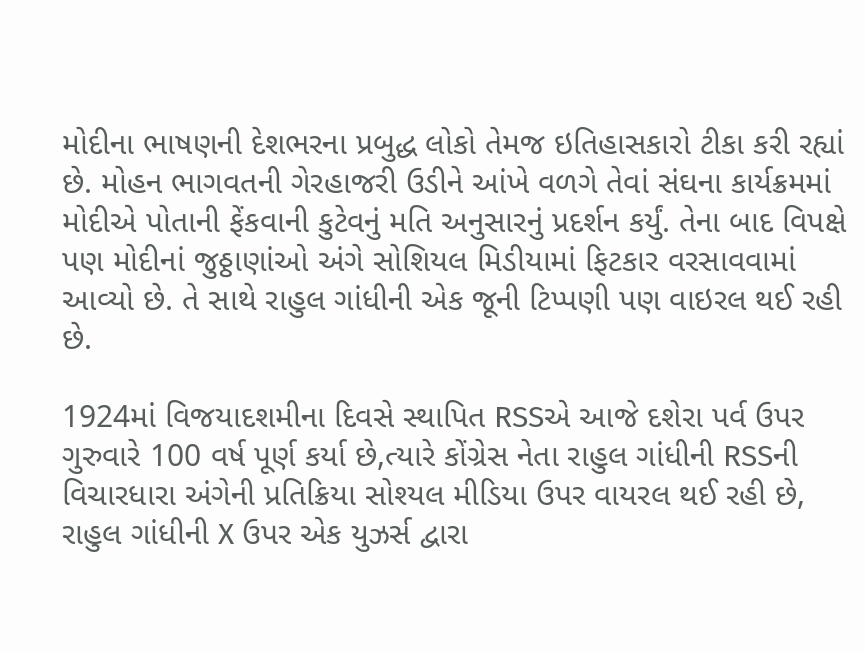મોદીના ભાષણની દેશભરના પ્રબુદ્ધ લોકો તેમજ ઇતિહાસકારો ટીકા કરી રહ્યાં છે. મોહન ભાગવતની ગેરહાજરી ઉડીને આંખે વળગે તેવાં સંઘના કાર્યક્રમમાં મોદીએ પોતાની ફેંકવાની કુટેવનું મતિ અનુસારનું પ્રદર્શન કર્યું. તેના બાદ વિપક્ષે પણ મોદીનાં જુઠ્ઠાણાંઓ અંગે સોશિયલ મિડીયામાં ફિટકાર વરસાવવામાં આવ્યો છે. તે સાથે રાહુલ ગાંધીની એક જૂની ટિપ્પણી પણ વાઇરલ થઈ રહી છે.

1924માં વિજયાદશમીના દિવસે સ્થાપિત RSSએ આજે દશેરા પર્વ ઉપર ગુરુવારે 100 વર્ષ પૂર્ણ કર્યા છે,ત્યારે કોંગ્રેસ નેતા રાહુલ ગાંધીની RSSની વિચારધારા અંગેની પ્રતિક્રિયા સોશ્યલ મીડિયા ઉપર વાયરલ થઈ રહી છે, રાહુલ ગાંધીની X ઉપર એક યુઝર્સ દ્વારા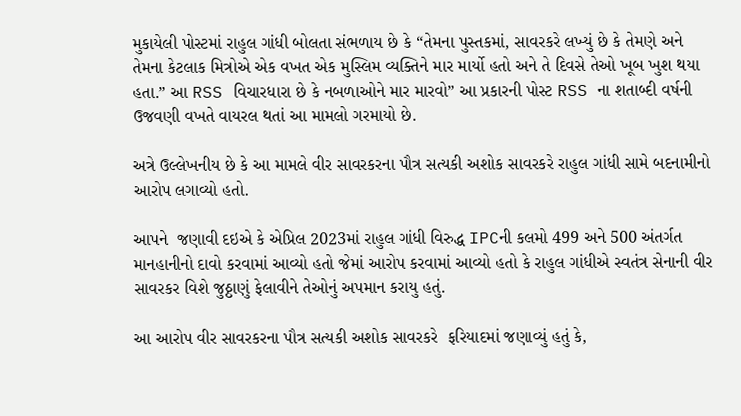મુકાયેલી પોસ્ટમાં રાહુલ ગાંધી બોલતા સંભળાય છે કે “તેમના પુસ્તકમાં, સાવરકરે લખ્યું છે કે તેમણે અને તેમના કેટલાક મિત્રોએ એક વખત એક મુસ્લિમ વ્યક્તિને માર માર્યો હતો અને તે દિવસે તેઓ ખૂબ ખુશ થયા હતા.” આ RSS વિચારધારા છે કે નબળાઓને માર મારવો” આ પ્રકારની પોસ્ટ RSS ના શતાબ્દી વર્ષની ઉજવણી વખતે વાયરલ થતાં આ મામલો ગરમાયો છે.

અત્રે ઉલ્લેખનીય છે કે આ મામલે વીર સાવરકરના પૌત્ર સત્યકી અશોક સાવરકરે રાહુલ ગાંધી સામે બદનામીનો આરોપ લગાવ્યો હતો.

આપને  જણાવી દઇએ કે એપ્રિલ 2023માં રાહુલ ગાંધી વિરુદ્ધ IPCની કલમો 499 અને 500 અંતર્ગત માનહાનીનો દાવો કરવામાં આવ્યો હતો જેમાં આરોપ કરવામાં આવ્યો હતો કે રાહુલ ગાંધીએ સ્વતંત્ર સેનાની વીર સાવરકર વિશે જુઠ્ઠાણું ફેલાવીને તેઓનું અપમાન કરાયુ હતું.

આ આરોપ વીર સાવરકરના પૌત્ર સત્યકી અશોક સાવરકરે  ફરિયાદમાં જણાવ્યું હતું કે,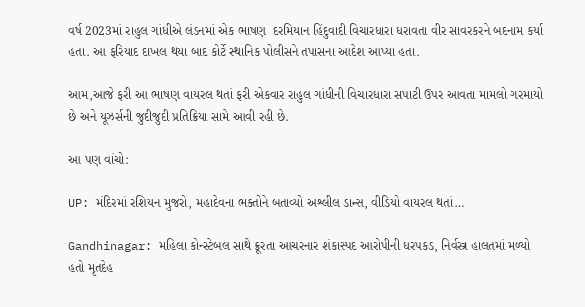વર્ષ 2023માં રાહુલ ગાંધીએ લંડનમાં એક ભાષણ  દરમિયાન હિંદુવાદી વિચારધારા ધરાવતા વીર સાવરકરને બદનામ કર્યા હતા. આ ફરિયાદ દાખલ થયા બાદ કોર્ટે સ્થાનિક પોલીસને તપાસના આદેશ આપ્યા હતા.

આમ,આજે ફરી આ ભાષણ વાયરલ થતાં ફરી એકવાર રાહુલ ગાંધીની વિચારધારા સપાટી ઉપર આવતા મામલો ગરમાયો છે અને યૂઝર્સની જુદીજુદી પ્રતિક્રિયા સામે આવી રહી છે.

આ પણ વાંચો:

UP: મંદિરમાં રશિયન મુજરો, મહાદેવના ભક્તોને બતાવ્યો અશ્લીલ ડાન્સ, વીડિયો વાયરલ થતાં…

Gandhinagar: મહિલા કોન્સ્ટેબલ સાથે ક્રૂરતા આચરનાર શંકાસ્પદ આરોપીની ધરપકડ, નિર્વસ્ત્ર હાલતમાં મળ્યો હતો મૃતદેહ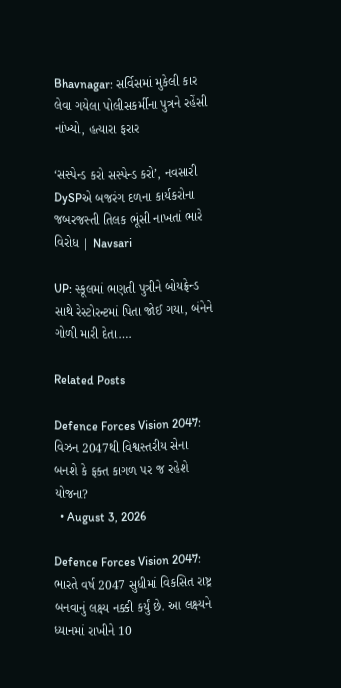Bhavnagar: સર્વિસમાં મુકેલી કાર લેવા ગયેલા પોલીસકર્મીના પુત્રને રહેંસી નાંખ્યો, હત્યારા ફરાર

‘સસ્પેન્ડ કરો સસ્પેન્ડ કરો’, નવસારી DySPએ બજરંગ દળના કાર્યકરોના જબરજસ્તી તિલક ભૂંસી નાખતાં ભારે વિરોધ | Navsari

UP: સ્કૂલમાં ભણતી પુત્રીને બોયફ્રેન્ડ સાથે રેસ્ટોરન્ટમાં પિતા જોઈ ગયા, બંનેને ગોળી મારી દેતા….

Related Posts

Defence Forces Vision 2047: વિઝન 2047થી વિશ્વસ્તરીય સેના બનશે કે ફક્ત કાગળ પર જ રહેશે યોજના?
  • August 3, 2026

Defence Forces Vision 2047: ભારતે વર્ષ 2047 સુધીમાં વિકસિત રાષ્ટ્ર બનવાનું લક્ષ્ય નક્કી કર્યું છે. આ લક્ષ્યને ધ્યાનમાં રાખીને 10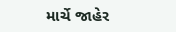માર્ચે જાહેર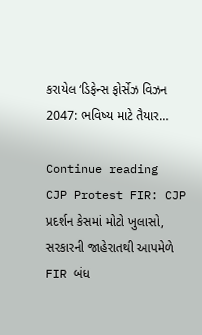કરાયેલ ‘ડિફેન્સ ફોર્સેઝ વિઝન 2047: ભવિષ્ય માટે તૈયાર…

Continue reading
CJP Protest FIR: CJP પ્રદર્શન કેસમાં મોટો ખુલાસો, સરકારની જાહેરાતથી આપમેળે FIR બંધ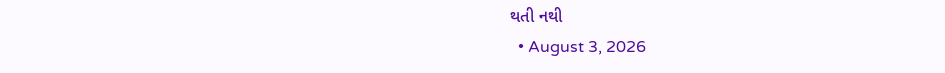થતી નથી
  • August 3, 2026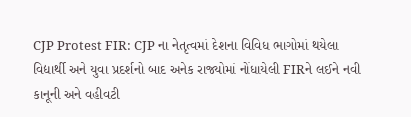CJP Protest FIR: CJP ના નેતૃત્વમાં દેશના વિવિધ ભાગોમાં થયેલા વિદ્યાર્થી અને યુવા પ્રદર્શનો બાદ અનેક રાજ્યોમાં નોંધાયેલી FIRને લઈને નવી કાનૂની અને વહીવટી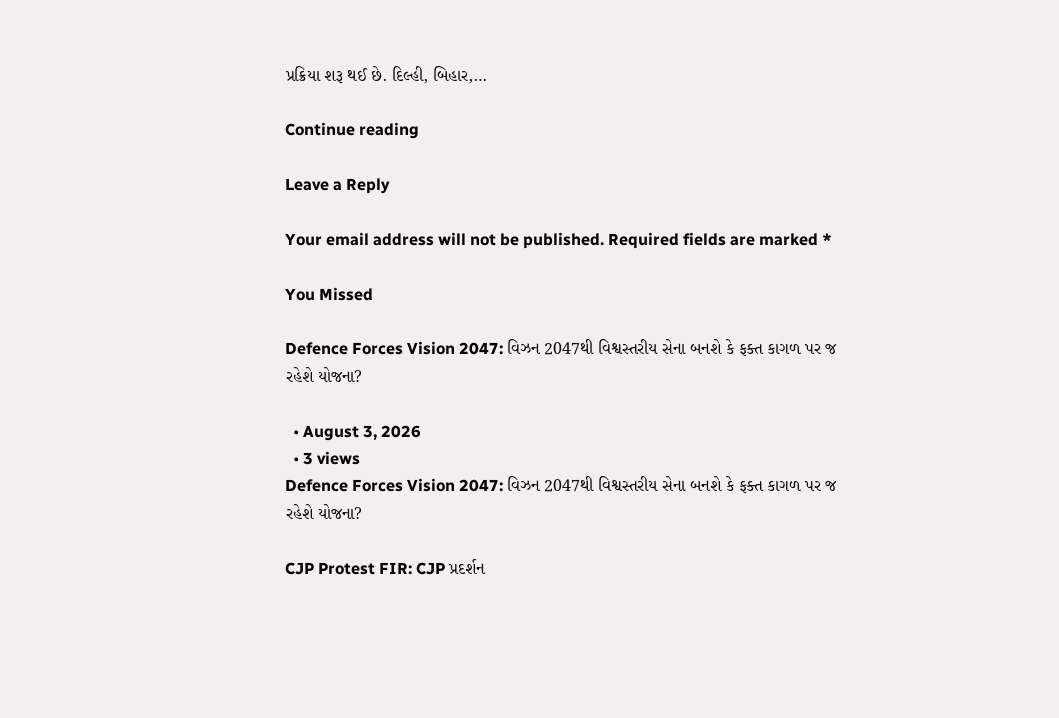પ્રક્રિયા શરૂ થઈ છે. દિલ્હી, બિહાર,…

Continue reading

Leave a Reply

Your email address will not be published. Required fields are marked *

You Missed

Defence Forces Vision 2047: વિઝન 2047થી વિશ્વસ્તરીય સેના બનશે કે ફક્ત કાગળ પર જ રહેશે યોજના?

  • August 3, 2026
  • 3 views
Defence Forces Vision 2047: વિઝન 2047થી વિશ્વસ્તરીય સેના બનશે કે ફક્ત કાગળ પર જ રહેશે યોજના?

CJP Protest FIR: CJP પ્રદર્શન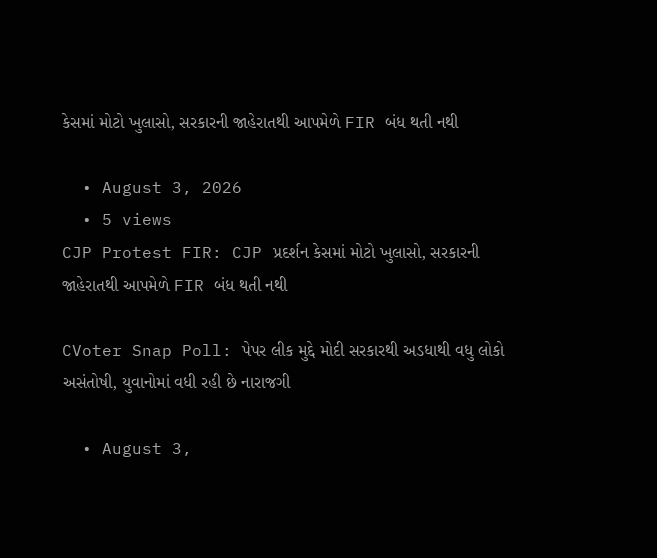કેસમાં મોટો ખુલાસો, સરકારની જાહેરાતથી આપમેળે FIR બંધ થતી નથી

  • August 3, 2026
  • 5 views
CJP Protest FIR: CJP પ્રદર્શન કેસમાં મોટો ખુલાસો, સરકારની જાહેરાતથી આપમેળે FIR બંધ થતી નથી

CVoter Snap Poll: પેપર લીક મુદ્દે મોદી સરકારથી અડધાથી વધુ લોકો અસંતોષી, યુવાનોમાં વધી રહી છે નારાજગી

  • August 3,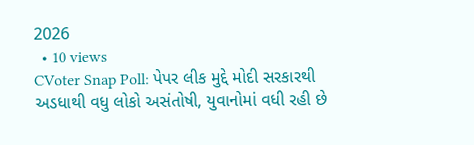2026
  • 10 views
CVoter Snap Poll: પેપર લીક મુદ્દે મોદી સરકારથી અડધાથી વધુ લોકો અસંતોષી, યુવાનોમાં વધી રહી છે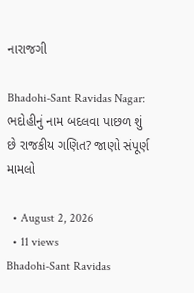નારાજગી

Bhadohi-Sant Ravidas Nagar: ભદોહીનું નામ બદલવા પાછળ શું છે રાજકીય ગણિત? જાણો સંપૂર્ણ મામલો

  • August 2, 2026
  • 11 views
Bhadohi-Sant Ravidas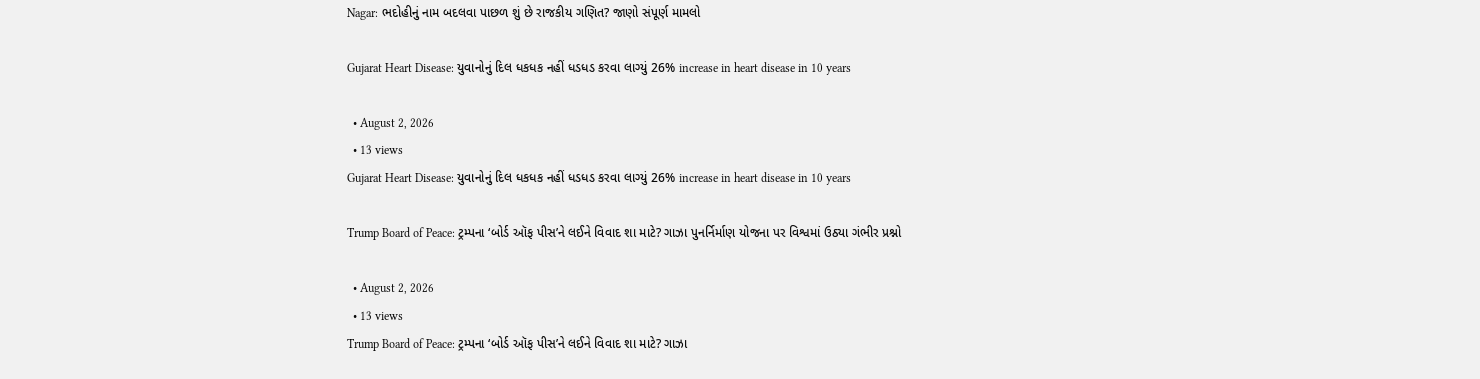Nagar: ભદોહીનું નામ બદલવા પાછળ શું છે રાજકીય ગણિત? જાણો સંપૂર્ણ મામલો

Gujarat Heart Disease: યુવાનોનું દિલ ધકધક નહીં ધડધડ કરવા લાગ્યું 26% increase in heart disease in 10 years

  • August 2, 2026
  • 13 views
Gujarat Heart Disease: યુવાનોનું દિલ ધકધક નહીં ધડધડ કરવા લાગ્યું 26% increase in heart disease in 10 years

Trump Board of Peace: ટ્રમ્પના ‘બોર્ડ ઑફ પીસ’ને લઈને વિવાદ શા માટે? ગાઝા પુનર્નિર્માણ યોજના પર વિશ્વમાં ઉઠ્યા ગંભીર પ્રશ્નો

  • August 2, 2026
  • 13 views
Trump Board of Peace: ટ્રમ્પના ‘બોર્ડ ઑફ પીસ’ને લઈને વિવાદ શા માટે? ગાઝા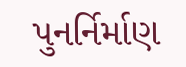પુનર્નિર્માણ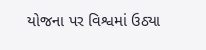યોજના પર વિશ્વમાં ઉઠ્યા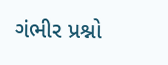ગંભીર પ્રશ્નો